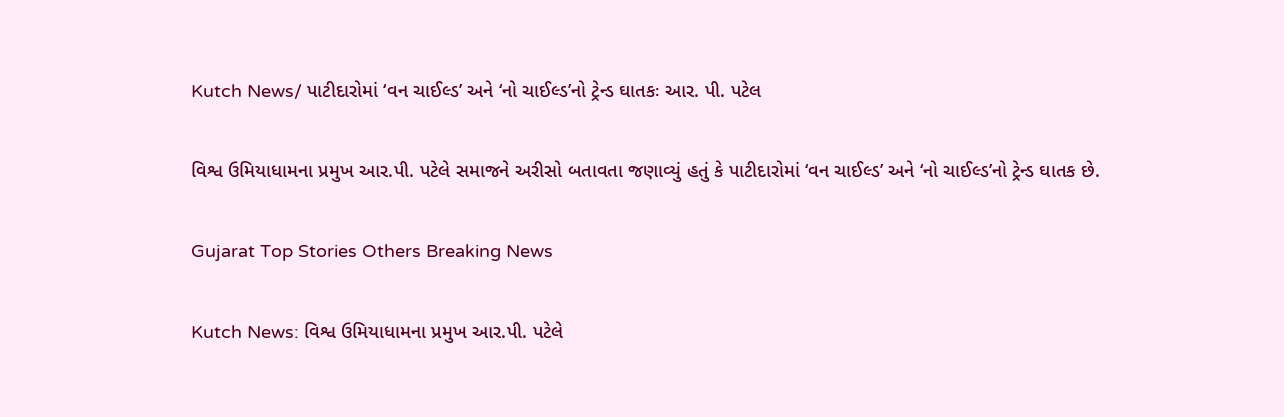Kutch News/ પાટીદારોમાં ‘વન ચાઈલ્ડ’ અને ‘નો ચાઈલ્ડ’નો ટ્રેન્ડ ઘાતકઃ આર. પી. પટેલ

વિશ્વ ઉમિયાધામના પ્રમુખ આર.પી. પટેલે સમાજને અરીસો બતાવતા જણાવ્યું હતું કે પાટીદારોમાં ‘વન ચાઈલ્ડ’ અને ‘નો ચાઈલ્ડ’નો ટ્રેન્ડ ઘાતક છે.

Gujarat Top Stories Others Breaking News

Kutch News: વિશ્વ ઉમિયાધામના પ્રમુખ આર.પી. પટેલે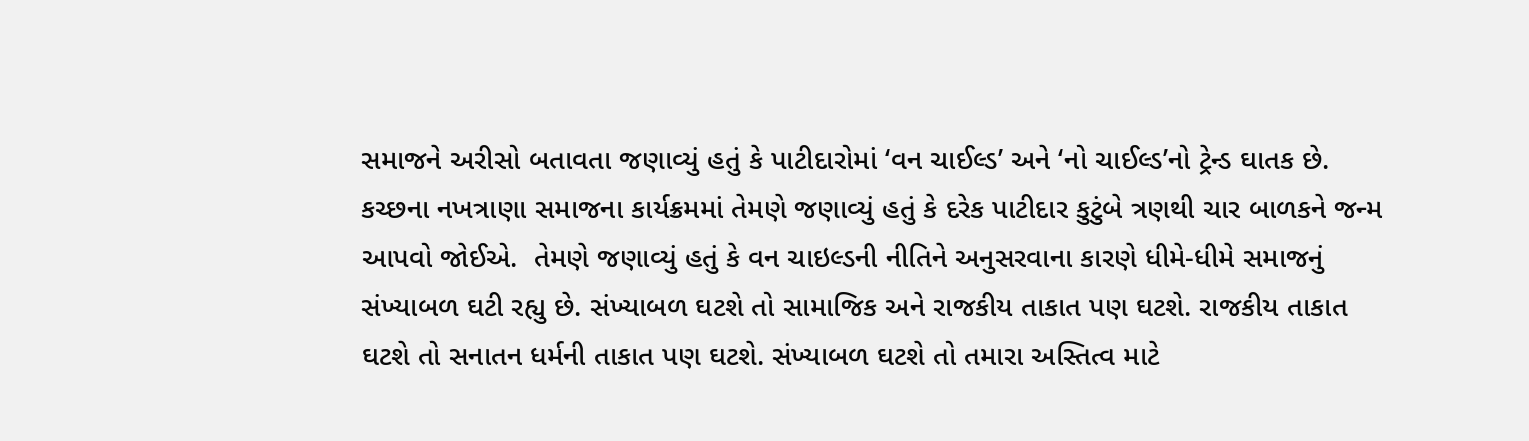સમાજને અરીસો બતાવતા જણાવ્યું હતું કે પાટીદારોમાં ‘વન ચાઈલ્ડ’ અને ‘નો ચાઈલ્ડ’નો ટ્રેન્ડ ઘાતક છે. કચ્છના નખત્રાણા સમાજના કાર્યક્રમમાં તેમણે જણાવ્યું હતું કે દરેક પાટીદાર કુટુંબે ત્રણથી ચાર બાળકને જન્મ આપવો જોઈએ.  તેમણે જણાવ્યું હતું કે વન ચાઇલ્ડની નીતિને અનુસરવાના કારણે ધીમે-ધીમે સમાજનું સંખ્યાબળ ઘટી રહ્યુ છે. સંખ્યાબળ ઘટશે તો સામાજિક અને રાજકીય તાકાત પણ ઘટશે. રાજકીય તાકાત ઘટશે તો સનાતન ધર્મની તાકાત પણ ઘટશે. સંખ્યાબળ ઘટશે તો તમારા અસ્તિત્વ માટે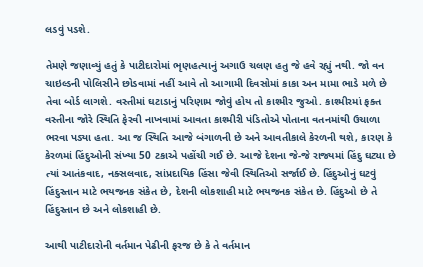લડવું પડશે.

તેમણે જણાવ્યું હતું કે પાટીદારોમાં ભૃણહત્યાનું અગાઉ ચલણ હતુ જે હવે રહ્યું નથી. જો વન ચાઇલ્ડની પોલિસીને છોડવામાં નહીં આવે તો આગામી દિવસોમાં કાકા અન મામા ભાડે મળે છે તેવા બોર્ડ લાગશે. વસ્તીમાં ઘટાડાનું પરિણામ જોવું હોય તો કાશ્મીર જુઓ. કાશ્મીરમાં ફક્ત વસ્તીના જોરે સ્થિતિ ફેરવી નાખવામાં આવતા કાશ્મીરી પંડિતોએ પોતાના વતનમાંથી ઉચાળા ભરવા પડ્યા હતા. આ જ સ્થિતિ આજે બંગાળની છે અને આવતીકાલે કેરળની થશે, કારણ કે કેરળમાં હિંદુઓની સંખ્યા 50 ટકાએ પહોંચી ગઈ છે. આજે દેશના જે-જે રાજ્યમાં હિંદુ ઘટ્યા છે ત્યાં આતંકવાદ, નક્સલવાદ, સાંપ્રદાયિક હિંસા જેવી સ્થિતિઓ સર્જાઈ છે. હિંદુઓનું ઘટવું હિંદુસ્તાન માટે ભયજનક સંકેત છે, દેશની લોકશાહી માટે ભયજનક સંકેત છે. હિંદુઓ છે તે હિંદુસ્તાન છે અને લોકશાહી છે.

આથી પાટીદારોની વર્તમાન પેઢીની ફરજ છે કે તે વર્તમાન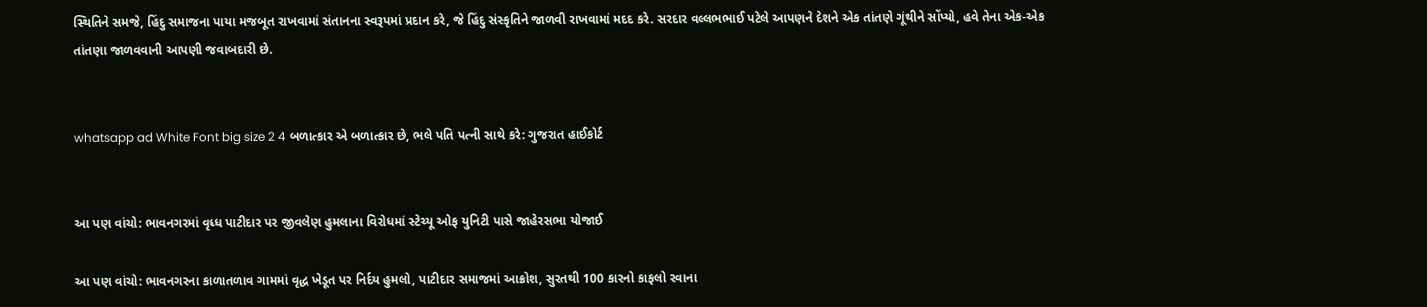સ્થિતિને સમજે, હિંદુ સમાજના પાયા મજબૂત રાખવામાં સંતાનના સ્વરૂપમાં પ્રદાન કરે, જે હિંદુ સંસ્કૃતિને જાળવી રાખવામાં મદદ કરે. સરદાર વલ્લભભાઈ પટેલે આપણને દેશને એક તાંતણે ગૂંથીને સોંપ્યો, હવે તેના એક-એક તાંતણા જાળવવાની આપણી જવાબદારી છે.


whatsapp ad White Font big size 2 4 બળાત્કાર એ બળાત્કાર છે, ભલે પતિ પત્ની સાથે કરે: ગુજરાત હાઈકોર્ટ


આ પણ વાંચો: ભાવનગરમાં વૃધ્ધ પાટીદાર પર જીવલેણ હુમલાના વિરોધમાં સ્ટેચ્યૂ ઓફ યુનિટી પાસે જાહેરસભા યોજાઈ

આ પણ વાંચો: ભાવનગરના કાળાતળાવ ગામમાં વૃદ્ધ ખેડૂત પર નિર્દય હુમલો, પાટીદાર સમાજમાં આક્રોશ, સુરતથી 100 કારનો કાફલો રવાના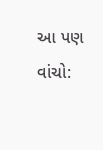આ પણ વાંચો: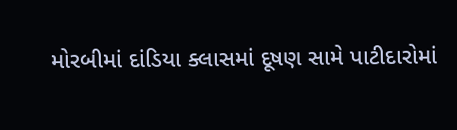મોરબીમાં દાંડિયા ક્લાસમાં દૂષણ સામે પાટીદારોમાં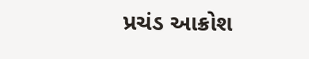પ્રચંડ આક્રોશ